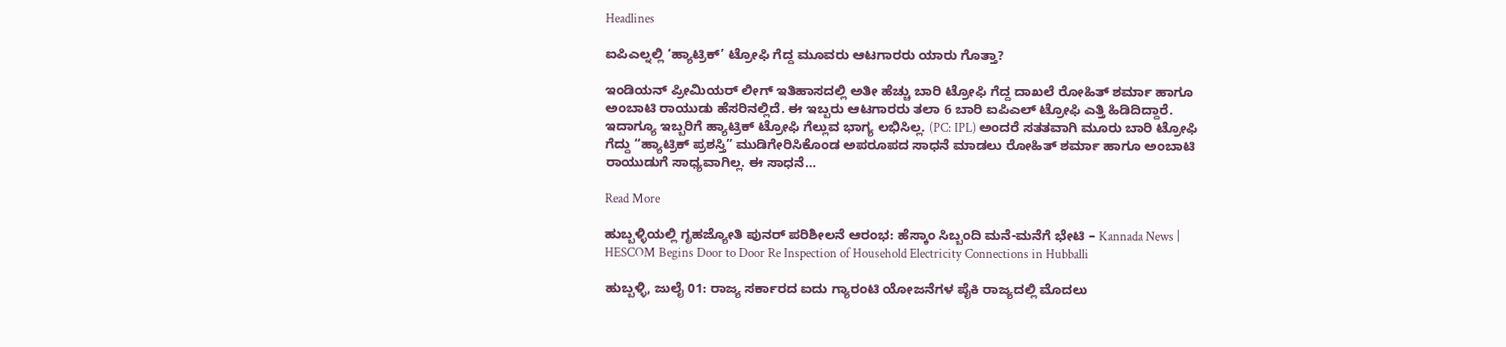Headlines

ಐಪಿಎಲ್ನಲ್ಲಿ ‘ಹ್ಯಾಟ್ರಿಕ್’ ಟ್ರೋಫಿ ಗೆದ್ದ ಮೂವರು ಆಟಗಾರರು ಯಾರು ಗೊತ್ತಾ?

ಇಂಡಿಯನ್ ಪ್ರೀಮಿಯರ್ ಲೀಗ್ ಇತಿಹಾಸದಲ್ಲಿ ಅತೀ ಹೆಚ್ಚು ಬಾರಿ ಟ್ರೋಫಿ ಗೆದ್ದ ದಾಖಲೆ ರೋಹಿತ್ ಶರ್ಮಾ ಹಾಗೂ ಅಂಬಾಟಿ ರಾಯುಡು ಹೆಸರಿನಲ್ಲಿದೆ. ಈ ಇಬ್ಬರು ಆಟಗಾರರು ತಲಾ 6 ಬಾರಿ ಐಪಿಎಲ್ ಟ್ರೋಫಿ ಎತ್ತಿ ಹಿಡಿದಿದ್ದಾರೆ. ಇದಾಗ್ಯೂ ಇಬ್ಬರಿಗೆ ಹ್ಯಾಟ್ರಿಕ್ ಟ್ರೋಫಿ ಗೆಲ್ಲುವ ಭಾಗ್ಯ ಲಭಿಸಿಲ್ಲ. (PC: IPL) ಅಂದರೆ ಸತತವಾಗಿ ಮೂರು ಬಾರಿ ಟ್ರೋಫಿ ಗೆದ್ದು “ಹ್ಯಾಟ್ರಿಕ್ ಪ್ರಶಸ್ತಿ” ಮುಡಿಗೇರಿಸಿಕೊಂಡ ಅಪರೂಪದ ಸಾಧನೆ ಮಾಡಲು ರೋಹಿತ್ ಶರ್ಮಾ ಹಾಗೂ ಅಂಬಾಟಿ ರಾಯುಡುಗೆ ಸಾಧ್ಯವಾಗಿಲ್ಲ. ಈ ಸಾಧನೆ…

Read More

ಹುಬ್ಬಳ್ಳಿಯಲ್ಲಿ ಗೃಹಜ್ಯೋತಿ ಪುನರ್ ಪರಿಶೀಲನೆ ಆರಂಭ: ಹೆಸ್ಕಾಂ ಸಿಬ್ಬಂದಿ ಮನೆ-ಮನೆಗೆ ಭೇಟಿ – Kannada News | HESCOM Begins Door to Door Re Inspection of Household Electricity Connections in Hubballi

ಹುಬ್ಬಳ್ಳಿ, ಜುಲೈ 01: ರಾಜ್ಯ ಸರ್ಕಾರದ ಐದು ಗ್ಯಾರಂಟಿ ಯೋಜನೆಗಳ ಪೈಕಿ ರಾಜ್ಯದಲ್ಲಿ ಮೊದಲು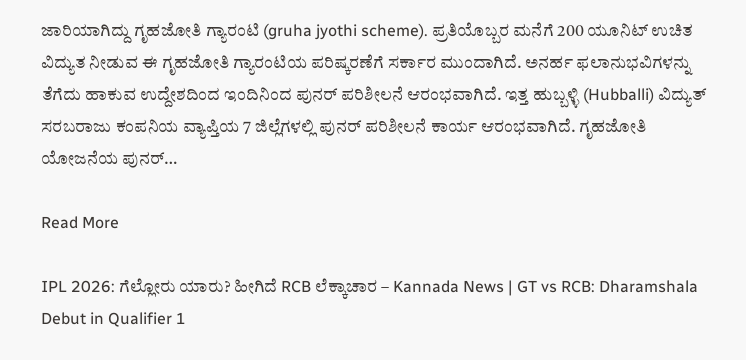ಜಾರಿಯಾಗಿದ್ದು ಗೃಹಜೋತಿ ಗ್ಯಾರಂಟಿ (gruha jyothi scheme). ಪ್ರತಿಯೊಬ್ಬರ ಮನೆಗೆ 200 ಯೂನಿಟ್ ಉಚಿತ ವಿದ್ಯುತ ನೀಡುವ ಈ ಗೃಹಜೋತಿ ಗ್ಯಾರಂಟಿಯ ಪರಿಷ್ಕರಣೆಗೆ ಸರ್ಕಾರ ಮುಂದಾಗಿದೆ. ಅನರ್ಹ ಫಲಾನುಭವಿಗಳನ್ನು ತೆಗೆದು ಹಾಕುವ ಉದ್ದೇಶದಿಂದ ಇಂದಿನಿಂದ ಪುನರ್ ಪರಿಶೀಲನೆ ಆರಂಭವಾಗಿದೆ. ಇತ್ತ ಹುಬ್ಬಳ್ಳಿ (Hubballi) ವಿದ್ಯುತ್ ಸರಬರಾಜು ಕಂಪನಿಯ ವ್ಯಾಪ್ತಿಯ 7 ಜಿಲ್ಲೆಗಳಲ್ಲಿ ಪುನರ್ ಪರಿಶೀಲನೆ ಕಾರ್ಯ ಆರಂಭವಾಗಿದೆ. ಗೃಹಜೋತಿ ಯೋಜನೆಯ ಪುನರ್…

Read More

IPL 2026: ಗೆಲ್ಲೋರು ಯಾರು? ಹೀಗಿದೆ RCB ಲೆಕ್ಕಾಚಾರ – Kannada News | GT vs RCB: Dharamshala Debut in Qualifier 1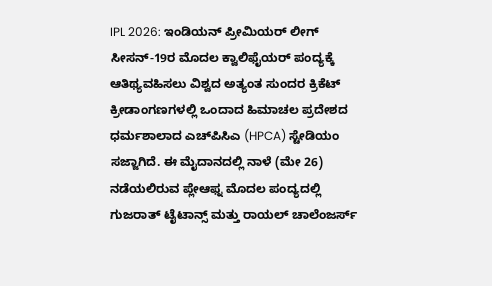IPL 2026: ಇಂಡಿಯನ್ ಪ್ರೀಮಿಯರ್ ಲೀಗ್ ಸೀಸನ್-19ರ ಮೊದಲ ಕ್ವಾಲಿಫೈಯರ್ ಪಂದ್ಯಕ್ಕೆ ಆತಿಥ್ಯವಹಿಸಲು ವಿಶ್ವದ ಅತ್ಯಂತ ಸುಂದರ ಕ್ರಿಕೆಟ್ ಕ್ರೀಡಾಂಗಣಗಳಲ್ಲಿ ಒಂದಾದ ಹಿಮಾಚಲ ಪ್ರದೇಶದ ಧರ್ಮಶಾಲಾದ ಎಚ್‌ಪಿಸಿಎ (HPCA) ಸ್ಟೇಡಿಯಂ ಸಜ್ಜಾಗಿದೆ. ಈ ಮೈದಾನದಲ್ಲಿ ನಾಳೆ (ಮೇ 26) ನಡೆಯಲಿರುವ ಪ್ಲೇಆಫ್ನ ಮೊದಲ ಪಂದ್ಯದಲ್ಲಿ ಗುಜರಾತ್ ಟೈಟಾನ್ಸ್ ಮತ್ತು ರಾಯಲ್ ಚಾಲೆಂಜರ್ಸ್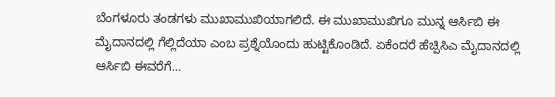ಬೆಂಗಳೂರು ತಂಡಗಳು ಮುಖಾಮುಖಿಯಾಗಲಿದೆ. ಈ ಮುಖಾಮುಖಿಗೂ ಮುನ್ನ ಆರ್ಸಿಬಿ ಈ ಮೈದಾನದಲ್ಲಿ ಗೆಲ್ಲಿದೆಯಾ ಎಂಬ ಪ್ರಶ್ನೆಯೊಂದು ಹುಟ್ಟಿಕೊಂಡಿದೆ. ಏಕೆಂದರೆ ಹೆಚ್ಪಿಸಿಎ ಮೈದಾನದಲ್ಲಿ ಆರ್ಸಿಬಿ ಈವರೆಗೆ…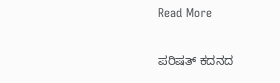Read More

ಪರಿಷತ್ ಕದನದ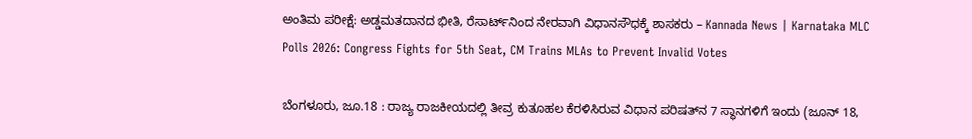ಅಂತಿಮ ಪರೀಕ್ಷೆ: ಅಡ್ಡಮತದಾನದ ಭೀತಿ, ರೆಸಾರ್ಟ್‌ನಿಂದ ನೇರವಾಗಿ ವಿಧಾನಸೌಧಕ್ಕೆ ಶಾಸಕರು – Kannada News | Karnataka MLC Polls 2026: Congress Fights for 5th Seat, CM Trains MLAs to Prevent Invalid Votes

ಬೆಂಗಳೂರು, ಜೂ.18 : ರಾಜ್ಯ ರಾಜಕೀಯದಲ್ಲಿ ತೀವ್ರ ಕುತೂಹಲ ಕೆರಳಿಸಿರುವ ವಿಧಾನ ಪರಿಷತ್‌ನ 7 ಸ್ಥಾನಗಳಿಗೆ ಇಂದು (ಜೂನ್ 18,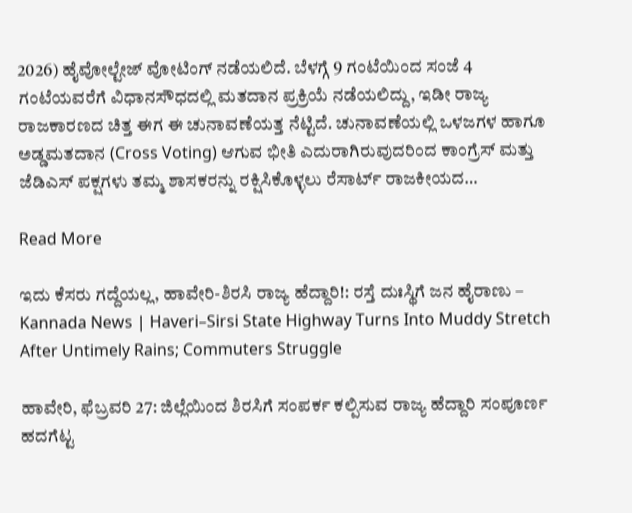2026) ಹೈವೋಲ್ಟೇಜ್ ವೋಟಿಂಗ್ ನಡೆಯಲಿದೆ. ಬೆಳಗ್ಗೆ 9 ಗಂಟೆಯಿಂದ ಸಂಜೆ 4 ಗಂಟೆಯವರೆಗೆ ವಿಧಾನಸೌಧದಲ್ಲಿ ಮತದಾನ ಪ್ರಕ್ರಿಯೆ ನಡೆಯಲಿದ್ದು, ಇಡೀ ರಾಜ್ಯ ರಾಜಕಾರಣದ ಚಿತ್ತ ಈಗ ಈ ಚುನಾವಣೆಯತ್ತ ನೆಟ್ಟಿದೆ. ಚುನಾವಣೆಯಲ್ಲಿ ಒಳಜಗಳ ಹಾಗೂ ಅಡ್ಡಮತದಾನ (Cross Voting) ಆಗುವ ಭೀತಿ ಎದುರಾಗಿರುವುದರಿಂದ ಕಾಂಗ್ರೆಸ್ ಮತ್ತು ಜೆಡಿಎಸ್ ಪಕ್ಷಗಳು ತಮ್ಮ ಶಾಸಕರನ್ನು ರಕ್ಷಿಸಿಕೊಳ್ಳಲು ರೆಸಾರ್ಟ್ ರಾಜಕೀಯದ…

Read More

ಇದು ಕೆಸರು ಗದ್ದೆಯಲ್ಲ, ಹಾವೇರಿ-ಶಿರಸಿ ರಾಜ್ಯ ಹೆದ್ದಾರಿ!: ರಸ್ತೆ ದುಃಸ್ಥಿಗೆ ಜನ ಹೈರಾಣು – Kannada News | Haveri–Sirsi State Highway Turns Into Muddy Stretch After Untimely Rains; Commuters Struggle

ಹಾವೇರಿ, ಫೆಬ್ರವರಿ 27: ಜಿಲ್ಲೆಯಿಂದ ಶಿರಸಿಗೆ ಸಂಪರ್ಕ ಕಲ್ಪಿಸುವ ರಾಜ್ಯ ಹೆದ್ದಾರಿ ಸಂಪೂರ್ಣ ಹದಗೆಟ್ಟ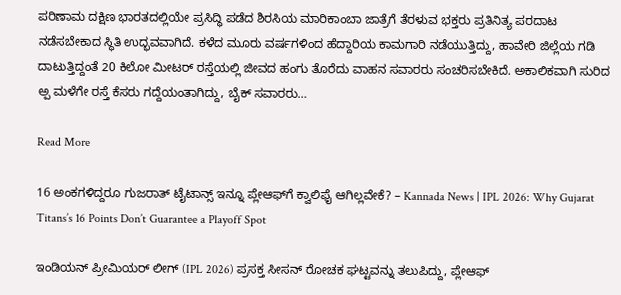ಪರಿಣಾಮ ದಕ್ಷಿಣ ಭಾರತದಲ್ಲಿಯೇ ಪ್ರಸಿದ್ಧಿ ಪಡೆದ ಶಿರಸಿಯ ಮಾರಿಕಾಂಬಾ ಜಾತ್ರೆಗೆ ತೆರಳುವ ಭಕ್ತರು ಪ್ರತಿನಿತ್ಯ ಪರದಾಟ ನಡೆಸಬೇಕಾದ ಸ್ಥಿತಿ ಉದ್ಭವವಾಗಿದೆ. ಕಳೆದ ಮೂರು ವರ್ಷಗಳಿಂದ ಹೆದ್ದಾರಿಯ ಕಾಮಗಾರಿ ನಡೆಯುತ್ತಿದ್ದು, ಹಾವೇರಿ ಜಿಲ್ಲೆಯ ಗಡಿ ದಾಟುತ್ತಿದ್ದಂತೆ 20 ಕಿಲೋ ಮೀಟರ್ ರಸ್ತೆಯಲ್ಲಿ ಜೀವದ ಹಂಗು ತೊರೆದು ವಾಹನ ಸವಾರರು ಸಂಚರಿಸಬೇಕಿದೆ. ಅಕಾಲಿಕವಾಗಿ ಸುರಿದ ಅ್ಪ ಮಳೆಗೇ ರಸ್ತೆ ಕೆಸರು ಗದ್ದೆಯಂತಾಗಿದ್ದು, ಬೈಕ್ ಸವಾರರು…

Read More

16 ಅಂಕಗಳಿದ್ದರೂ ಗುಜರಾತ್ ಟೈಟಾನ್ಸ್ ಇನ್ನೂ ಪ್ಲೇಆಫ್‌ಗೆ ಕ್ವಾಲಿಫೈ ಆಗಿಲ್ಲವೇಕೆ? – Kannada News | IPL 2026: Why Gujarat Titans’s 16 Points Don’t Guarantee a Playoff Spot

ಇಂಡಿಯನ್ ಪ್ರೀಮಿಯರ್ ಲೀಗ್ (IPL 2026) ಪ್ರಸಕ್ತ ಸೀಸನ್ ರೋಚಕ ಘಟ್ಟವನ್ನು ತಲುಪಿದ್ದು, ಪ್ಲೇಆಫ್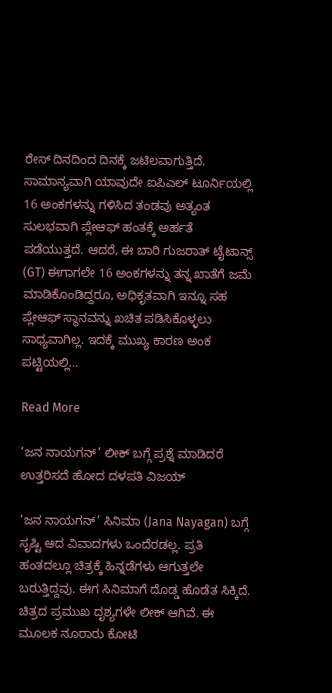ರೇಸ್ ದಿನದಿಂದ ದಿನಕ್ಕೆ ಜಟಿಲವಾಗುತ್ತಿದೆ. ಸಾಮಾನ್ಯವಾಗಿ ಯಾವುದೇ ಐಪಿಎಲ್ ಟೂರ್ನಿಯಲ್ಲಿ 16 ಅಂಕಗಳನ್ನು ಗಳಿಸಿದ ತಂಡವು ಅತ್ಯಂತ ಸುಲಭವಾಗಿ ಪ್ಲೇಆಫ್ ಹಂತಕ್ಕೆ ಅರ್ಹತೆ ಪಡೆಯುತ್ತದೆ. ಆದರೆ, ಈ ಬಾರಿ ಗುಜರಾತ್ ಟೈಟಾನ್ಸ್ (GT) ಈಗಾಗಲೇ 16 ಅಂಕಗಳನ್ನು ತನ್ನ ಖಾತೆಗೆ ಜಮೆ ಮಾಡಿಕೊಂಡಿದ್ದರೂ, ಅಧಿಕೃತವಾಗಿ ಇನ್ನೂ ಸಹ ಪ್ಲೇಆಫ್ ಸ್ಥಾನವನ್ನು ಖಚಿತ ಪಡಿಸಿಕೊಳ್ಳಲು ಸಾಧ್ಯವಾಗಿಲ್ಲ. ಇದಕ್ಕೆ ಮುಖ್ಯ ಕಾರಣ ಅಂಕ ಪಟ್ಟಿಯಲ್ಲಿ…

Read More

‘ಜನ ನಾಯಗನ್’ ಲೀಕ್ ಬಗ್ಗೆ ಪ್ರಶ್ನೆ ಮಾಡಿದರೆ ಉತ್ತರಿಸದೆ ಹೋದ ದಳಪತಿ ವಿಜಯ್

‘ಜನ ನಾಯಗನ್’ ಸಿನಿಮಾ (Jana Nayagan) ಬಗ್ಗೆ ಸೃಷ್ಟಿ ಆದ ವಿವಾದಗಳು ಒಂದೆರಡಲ್ಲ. ಪ್ರತಿ ಹಂತದಲ್ಲೂ ಚಿತ್ರಕ್ಕೆ ಹಿನ್ನಡೆಗಳು ಆಗುತ್ತಲೇ ಬರುತ್ತಿದ್ದವು. ಈಗ ಸಿನಿಮಾಗೆ ದೊಡ್ಡ ಹೊಡೆತ ಸಿಕ್ಕಿದೆ. ಚಿತ್ರದ ಪ್ರಮುಖ ದೃಶ್ಯಗಳೇ ಲೀಕ್ ಆಗಿವೆ. ಈ ಮೂಲಕ ನೂರಾರು ಕೋಟಿ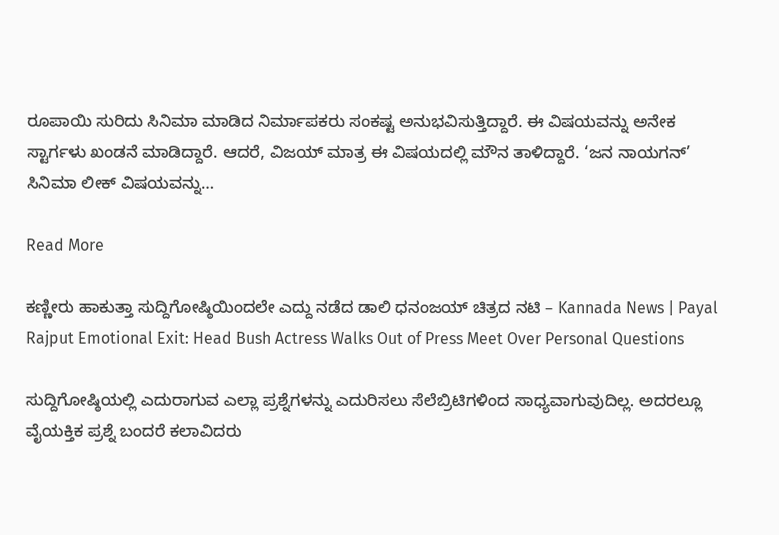ರೂಪಾಯಿ ಸುರಿದು ಸಿನಿಮಾ ಮಾಡಿದ ನಿರ್ಮಾಪಕರು ಸಂಕಷ್ಟ ಅನುಭವಿಸುತ್ತಿದ್ದಾರೆ. ಈ ವಿಷಯವನ್ನು ಅನೇಕ ಸ್ಟಾರ್ಗಳು ಖಂಡನೆ ಮಾಡಿದ್ದಾರೆ. ಆದರೆ, ವಿಜಯ್ ಮಾತ್ರ ಈ ವಿಷಯದಲ್ಲಿ ಮೌನ ತಾಳಿದ್ದಾರೆ. ‘ಜನ ನಾಯಗನ್’ ಸಿನಿಮಾ ಲೀಕ್ ವಿಷಯವನ್ನು…

Read More

ಕಣ್ಣೀರು ಹಾಕುತ್ತಾ ಸುದ್ದಿಗೋಷ್ಠಿಯಿಂದಲೇ ಎದ್ದು ನಡೆದ ಡಾಲಿ ಧನಂಜಯ್ ಚಿತ್ರದ ನಟಿ – Kannada News | Payal Rajput Emotional Exit: Head Bush Actress Walks Out of Press Meet Over Personal Questions

ಸುದ್ದಿಗೋಷ್ಠಿಯಲ್ಲಿ ಎದುರಾಗುವ ಎಲ್ಲಾ ಪ್ರಶ್ನೆಗಳನ್ನು ಎದುರಿಸಲು ಸೆಲೆಬ್ರಿಟಿಗಳಿಂದ ಸಾಧ್ಯವಾಗುವುದಿಲ್ಲ. ಅದರಲ್ಲೂ ವೈಯಕ್ತಿಕ ಪ್ರಶ್ನೆ ಬಂದರೆ ಕಲಾವಿದರು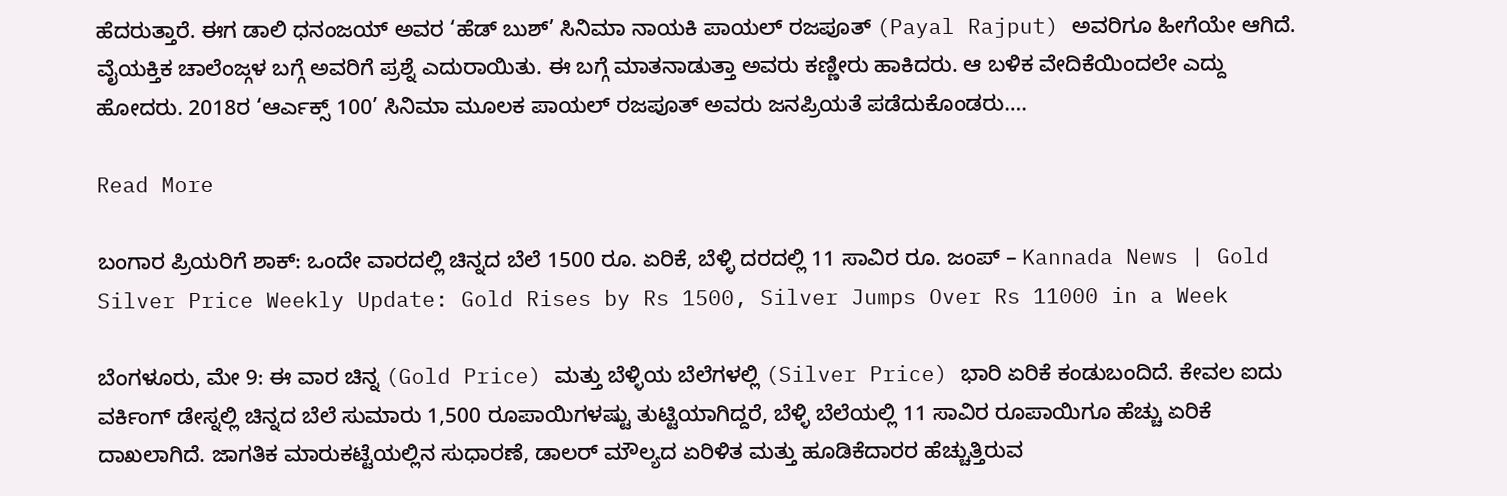ಹೆದರುತ್ತಾರೆ. ಈಗ ಡಾಲಿ ಧನಂಜಯ್ ಅವರ ‘ಹೆಡ್ ಬುಶ್’ ಸಿನಿಮಾ ನಾಯಕಿ ಪಾಯಲ್ ರಜಪೂತ್ (Payal Rajput) ಅವರಿಗೂ ಹೀಗೆಯೇ ಆಗಿದೆ. ವೈಯಕ್ತಿಕ ಚಾಲೆಂಜ್ಗಳ ಬಗ್ಗೆ ಅವರಿಗೆ ಪ್ರಶ್ನೆ ಎದುರಾಯಿತು. ಈ ಬಗ್ಗೆ ಮಾತನಾಡುತ್ತಾ ಅವರು ಕಣ್ಣೀರು ಹಾಕಿದರು. ಆ ಬಳಿಕ ವೇದಿಕೆಯಿಂದಲೇ ಎದ್ದು ಹೋದರು. 2018ರ ‘ಆರ್ಎಕ್ಸ್ 100’ ಸಿನಿಮಾ ಮೂಲಕ ಪಾಯಲ್ ರಜಪೂತ್ ಅವರು ಜನಪ್ರಿಯತೆ ಪಡೆದುಕೊಂಡರು….

Read More

ಬಂಗಾರ ಪ್ರಿಯರಿಗೆ ಶಾಕ್: ಒಂದೇ ವಾರದಲ್ಲಿ ಚಿನ್ನದ ಬೆಲೆ 1500 ರೂ. ಏರಿಕೆ, ಬೆಳ್ಳಿ ದರದಲ್ಲಿ 11 ಸಾವಿರ ರೂ. ಜಂಪ್ – Kannada News | Gold Silver Price Weekly Update: Gold Rises by Rs 1500, Silver Jumps Over Rs 11000 in a Week

ಬೆಂಗಳೂರು, ಮೇ 9: ಈ ವಾರ ಚಿನ್ನ (Gold Price) ಮತ್ತು ಬೆಳ್ಳಿಯ ಬೆಲೆಗಳಲ್ಲಿ (Silver Price) ಭಾರಿ ಏರಿಕೆ ಕಂಡುಬಂದಿದೆ. ಕೇವಲ ಐದು ವರ್ಕಿಂಗ್ ಡೇಸ್ನಲ್ಲಿ ಚಿನ್ನದ ಬೆಲೆ ಸುಮಾರು 1,500 ರೂಪಾಯಿಗಳಷ್ಟು ತುಟ್ಟಿಯಾಗಿದ್ದರೆ, ಬೆಳ್ಳಿ ಬೆಲೆಯಲ್ಲಿ 11 ಸಾವಿರ ರೂಪಾಯಿಗೂ ಹೆಚ್ಚು ಏರಿಕೆ ದಾಖಲಾಗಿದೆ. ಜಾಗತಿಕ ಮಾರುಕಟ್ಟೆಯಲ್ಲಿನ ಸುಧಾರಣೆ, ಡಾಲರ್ ಮೌಲ್ಯದ ಏರಿಳಿತ ಮತ್ತು ಹೂಡಿಕೆದಾರರ ಹೆಚ್ಚುತ್ತಿರುವ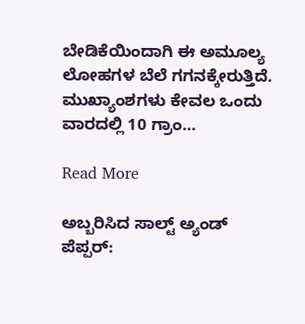ಬೇಡಿಕೆಯಿಂದಾಗಿ ಈ ಅಮೂಲ್ಯ ಲೋಹಗಳ ಬೆಲೆ ಗಗನಕ್ಕೇರುತ್ತಿದೆ. ಮುಖ್ಯಾಂಶಗಳು ಕೇವಲ ಒಂದು ವಾರದಲ್ಲಿ 10 ಗ್ರಾಂ…

Read More

ಅಬ್ಬರಿಸಿದ ಸಾಲ್ಟ್ ಅ್ಯಂಡ್ ಪೆಪ್ಪರ್: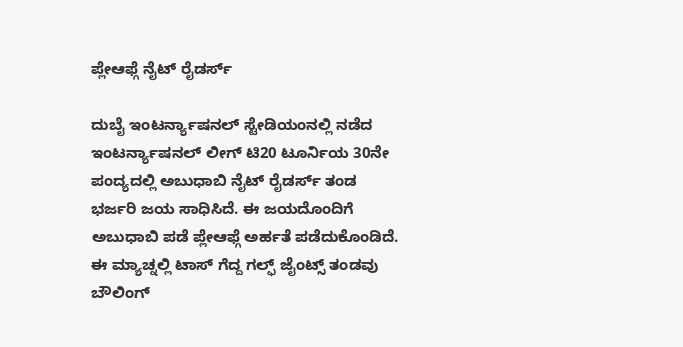ಪ್ಲೇಆಫ್ಗೆ ನೈಟ್ ರೈಡರ್ಸ್

ದುಬೈ ಇಂಟರ್ನ್ಯಾಷನಲ್ ಸ್ಟೇಡಿಯಂನಲ್ಲಿ ನಡೆದ ಇಂಟರ್ನ್ಯಾಷನಲ್ ಲೀಗ್ ಟಿ20 ಟೂರ್ನಿಯ 30ನೇ ಪಂದ್ಯದಲ್ಲಿ ಅಬುಧಾಬಿ ನೈಟ್ ರೈಡರ್ಸ್ ತಂಡ ಭರ್ಜರಿ ಜಯ ಸಾಧಿಸಿದೆ. ಈ ಜಯದೊಂದಿಗೆ ಅಬುಧಾಬಿ ಪಡೆ ಪ್ಲೇಆಫ್ಗೆ ಅರ್ಹತೆ ಪಡೆದುಕೊಂಡಿದೆ. ಈ ಮ್ಯಾಚ್ನಲ್ಲಿ ಟಾಸ್ ಗೆದ್ದ ಗಲ್ಫ್ ಜೈಂಟ್ಸ್ ತಂಡವು ಬೌಲಿಂಗ್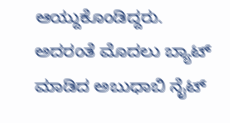ಆಯ್ದುಕೊಂಡಿದ್ದರು. ಅದರಂತೆ ಮೊದಲು ಬ್ಯಾಟ್ ಮಾಡಿದ ಅಬುಧಾಬಿ ನೈಟ್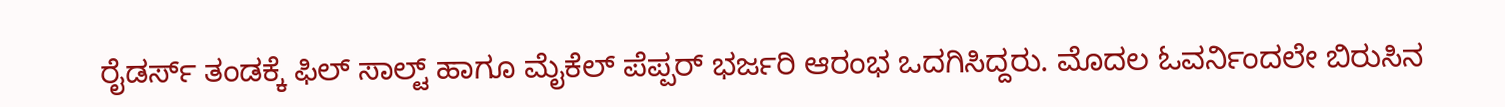ರೈಡರ್ಸ್ ತಂಡಕ್ಕೆ ಫಿಲ್ ಸಾಲ್ಟ್ ಹಾಗೂ ಮೈಕೆಲ್ ಪೆಪ್ಪರ್ ಭರ್ಜರಿ ಆರಂಭ ಒದಗಿಸಿದ್ದರು. ಮೊದಲ ಓವರ್ನಿಂದಲೇ ಬಿರುಸಿನ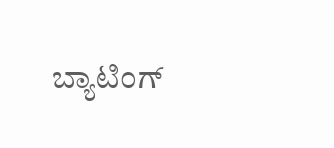ಬ್ಯಾಟಿಂಗ್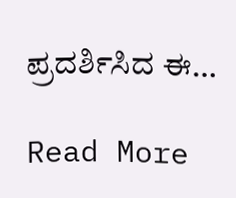ಪ್ರದರ್ಶಿಸಿದ ಈ…

Read More